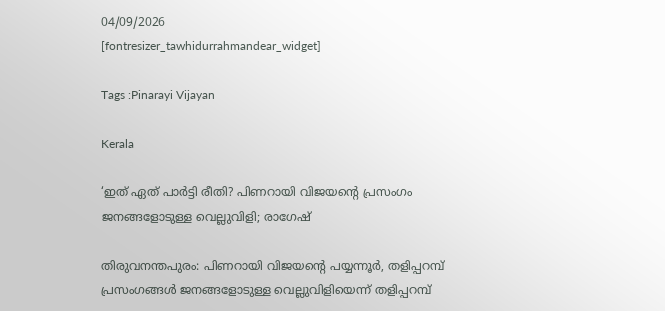04/09/2026
[fontresizer_tawhidurrahmandear_widget]

Tags :Pinarayi Vijayan

Kerala

‘ഇത് ഏത് പാർട്ടി രീതി? പിണറായി വിജയന്റെ പ്രസംഗം ജനങ്ങളോടുള്ള വെല്ലുവിളി; രാഗേഷ്

തിരുവനന്തപുരം: പിണറായി വിജയന്റെ പയ്യന്നൂർ, തളിപ്പറമ്പ് പ്രസംഗങ്ങൾ ജനങ്ങളോടുള്ള വെല്ലുവിളിയെന്ന് തളിപ്പറമ്പ്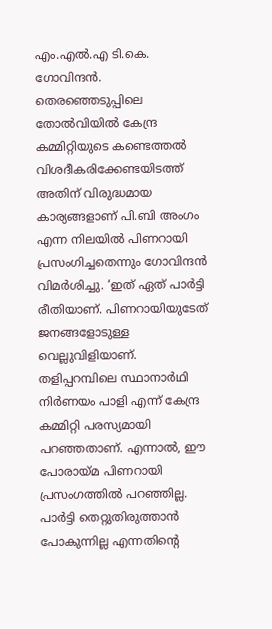എം.എൽ.എ ടി.കെ. ഗോവിന്ദൻ. തെരഞ്ഞെടുപ്പിലെ തോൽവിയിൽ കേന്ദ്ര കമ്മിറ്റിയുടെ കണ്ടെത്തൽ വിശദീകരിക്കേണ്ടയിടത്ത് അതിന് വിരുദ്ധമായ കാര്യങ്ങളാണ് പി.ബി അംഗം എന്ന നിലയിൽ പിണറായി പ്രസംഗിച്ചതെന്നും ഗോവിന്ദൻ വിമർശിച്ചു. ‘ഇത് ഏത് പാർട്ടി രീതിയാണ്. പിണറായിയുടേത് ജനങ്ങളോടുള്ള വെല്ലുവിളിയാണ്. തളിപ്പറമ്പിലെ സ്ഥാനാർഥി നിർണയം പാളി എന്ന് കേന്ദ്ര കമ്മിറ്റി പരസ്യമായി പറഞ്ഞതാണ്. എന്നാൽ, ഈ പോരായ്മ പിണറായി പ്രസംഗത്തിൽ പറഞ്ഞില്ല. പാർട്ടി തെറ്റുതിരുത്താൻ പോകുന്നില്ല എന്നതിന്റെ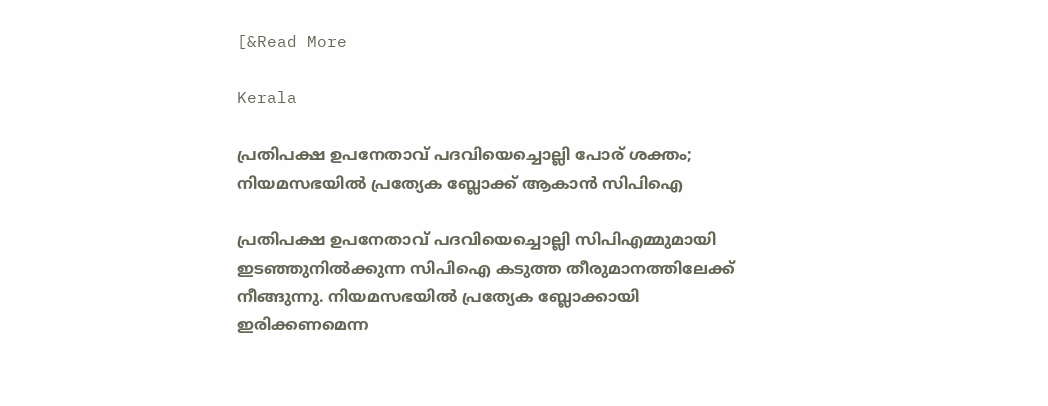[&Read More

Kerala

പ്രതിപക്ഷ ഉപനേതാവ് പദവിയെച്ചൊല്ലി പോര് ശക്തം; നിയമസഭയിൽ പ്രത്യേക ബ്ലോക്ക് ആകാൻ സിപിഐ

പ്രതിപക്ഷ ഉപനേതാവ് പദവിയെച്ചൊല്ലി സിപിഎമ്മുമായി ഇടഞ്ഞുനിൽക്കുന്ന സിപിഐ കടുത്ത തീരുമാനത്തിലേക്ക് നീങ്ങുന്നു. നിയമസഭയിൽ പ്രത്യേക ബ്ലോക്കായി ഇരിക്കണമെന്ന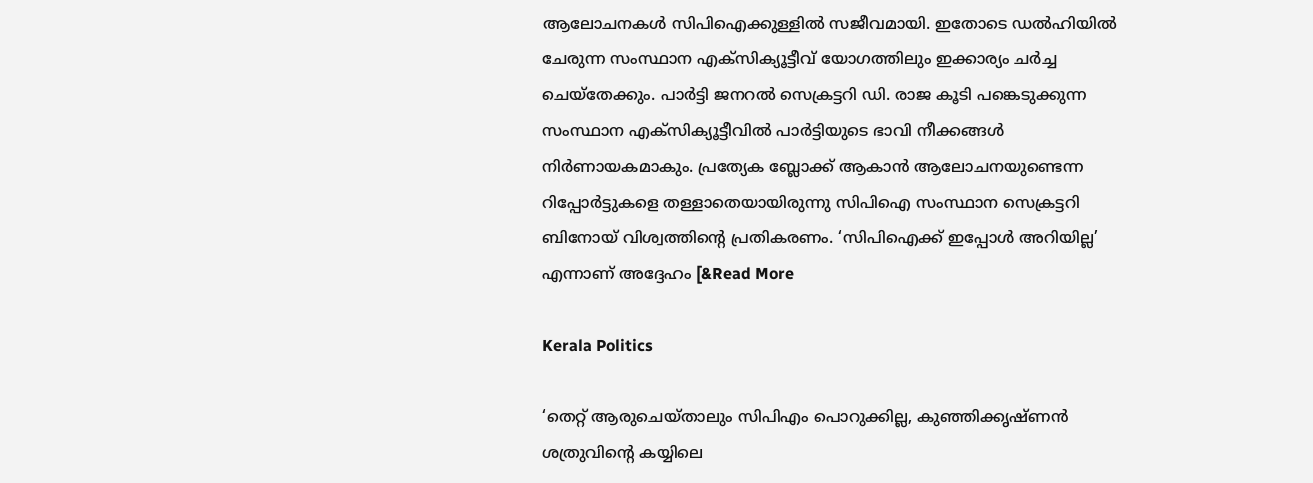ആലോചനകൾ സിപിഐക്കുള്ളിൽ സജീവമായി. ഇതോടെ ഡൽഹിയിൽ ചേരുന്ന സംസ്ഥാന എക്സിക്യൂട്ടീവ് യോഗത്തിലും ഇക്കാര്യം ചർച്ച ചെയ്തേക്കും. പാർട്ടി ജനറൽ സെക്രട്ടറി ഡി. രാജ കൂടി പങ്കെടുക്കുന്ന സംസ്ഥാന എക്സിക്യൂട്ടീവിൽ പാർട്ടിയുടെ ഭാവി നീക്കങ്ങൾ നിർണായകമാകും. പ്രത്യേക ബ്ലോക്ക് ആകാൻ ആലോചനയുണ്ടെന്ന റിപ്പോർട്ടുകളെ തള്ളാതെയായിരുന്നു സിപിഐ സംസ്ഥാന സെക്രട്ടറി ബിനോയ് വിശ്വത്തിന്റെ പ്രതികരണം. ‘സിപിഐക്ക് ഇപ്പോൾ അറിയില്ല’ എന്നാണ് അദ്ദേഹം [&Read More

Kerala Politics

‘തെറ്റ് ആരുചെയ്താലും സിപിഎം പൊറുക്കില്ല, കുഞ്ഞിക്കൃഷ്ണൻ ശത്രുവിന്റെ കയ്യിലെ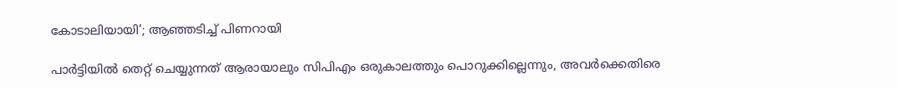കോടാലിയായി’; ആഞ്ഞടിച്ച് പിണറായി

പാർട്ടിയിൽ തെറ്റ് ചെയ്യുന്നത് ആരായാലും സിപിഎം ഒരുകാലത്തും പൊറുക്കില്ലെന്നും, അവർക്കെതിരെ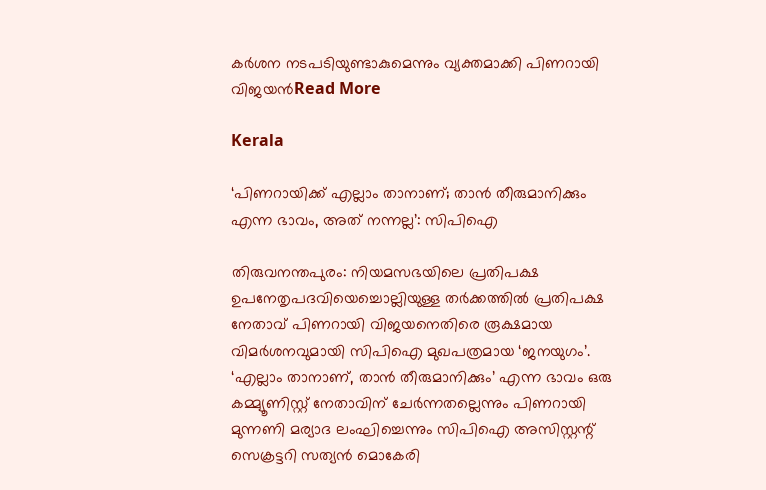കർശന നടപടിയുണ്ടാകുമെന്നും വ്യക്തമാക്കി പിണറായി വിജയൻRead More

Kerala

‘പിണറായിക്ക് എല്ലാം താനാണ്; താൻ തീരുമാനിക്കും എന്ന ഭാവം, അത് നന്നല്ല’: സിപിഐ

തിരുവനന്തപുരം: നിയമസഭയിലെ പ്രതിപക്ഷ ഉപനേതൃപദവിയെച്ചൊല്ലിയുള്ള തർക്കത്തിൽ പ്രതിപക്ഷ നേതാവ് പിണറായി വിജയനെതിരെ രൂക്ഷമായ വിമർശനവുമായി സിപിഐ മുഖപത്രമായ ‘ജനയുഗം’. ‘എല്ലാം താനാണ്, താൻ തീരുമാനിക്കും’ എന്ന ഭാവം ഒരു കമ്മ്യൂണിസ്റ്റ് നേതാവിന് ചേർന്നതല്ലെന്നും പിണറായി മുന്നണി മര്യാദ ലംഘിച്ചെന്നും സിപിഐ അസിസ്റ്റന്റ് സെക്രട്ടറി സത്യൻ മൊകേരി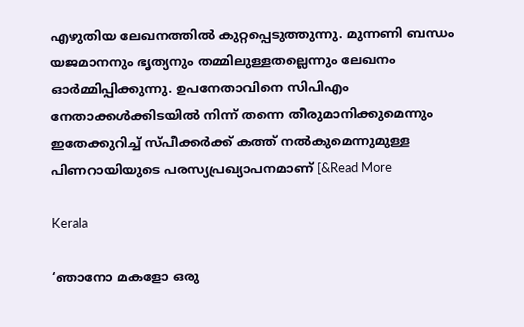എഴുതിയ ലേഖനത്തിൽ കുറ്റപ്പെടുത്തുന്നു. മുന്നണി ബന്ധം യജമാനനും ഭൃത്യനും തമ്മിലുള്ളതല്ലെന്നും ലേഖനം ഓർമ്മിപ്പിക്കുന്നു. ഉപനേതാവിനെ സിപിഎം നേതാക്കൾക്കിടയിൽ നിന്ന് തന്നെ തീരുമാനിക്കുമെന്നും ഇതേക്കുറിച്ച് സ്പീക്കർക്ക് കത്ത് നൽകുമെന്നുമുള്ള പിണറായിയുടെ പരസ്യപ്രഖ്യാപനമാണ് [&Read More

Kerala

‘ഞാനോ മകളോ ഒരു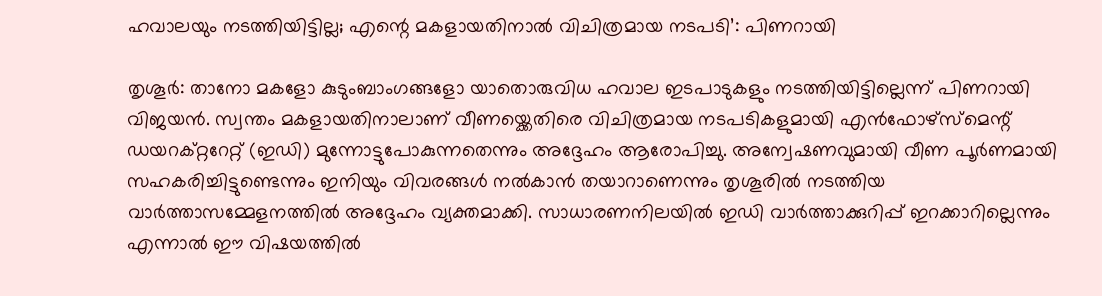ഹവാലയും നടത്തിയിട്ടില്ല; എന്റെ മകളായതിനാൽ വിചിത്രമായ നടപടി’: പിണറായി

തൃശൂർ: താനോ മകളോ കുടുംബാംഗങ്ങളോ യാതൊരുവിധ ഹവാല ഇടപാടുകളും നടത്തിയിട്ടില്ലെന്ന് പിണറായി വിജയൻ. സ്വന്തം മകളായതിനാലാണ് വീണയ്ക്കെതിരെ വിചിത്രമായ നടപടികളുമായി എൻഫോഴ്സ്മെന്റ് ഡയറക്റ്ററേറ്റ് (ഇഡി) മുന്നോട്ടുപോകുന്നതെന്നും അദ്ദേഹം ആരോപിച്ചു. അന്വേഷണവുമായി വീണ പൂർണമായി സഹകരിച്ചിട്ടുണ്ടെന്നും ഇനിയും വിവരങ്ങൾ നൽകാൻ തയാറാണെന്നും തൃശൂരിൽ നടത്തിയ വാർത്താസമ്മേളനത്തിൽ അദ്ദേഹം വ്യക്തമാക്കി. സാധാരണനിലയിൽ ഇഡി വാർത്താക്കുറിപ്പ് ഇറക്കാറില്ലെന്നും എന്നാൽ ഈ വിഷയത്തിൽ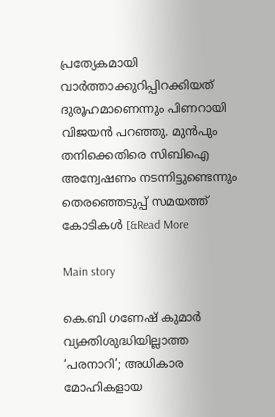പ്രത്യേകമായി വാർത്താക്കുറിപ്പിറക്കിയത് ദുരൂഹമാണെന്നും പിണറായി വിജയൻ പറഞ്ഞു. മുൻപും തനിക്കെതിരെ സിബിഐ അന്വേഷണം നടന്നിട്ടുണ്ടെന്നും തെരഞ്ഞെടുപ്പ് സമയത്ത് കോടികൾ [&Read More

Main story

കെ.ബി ഗണേഷ് കുമാര്‍ വ്യക്തിശുദ്ധിയില്ലാത്ത ‘പരനാറി’; അധികാര മോഹികളായ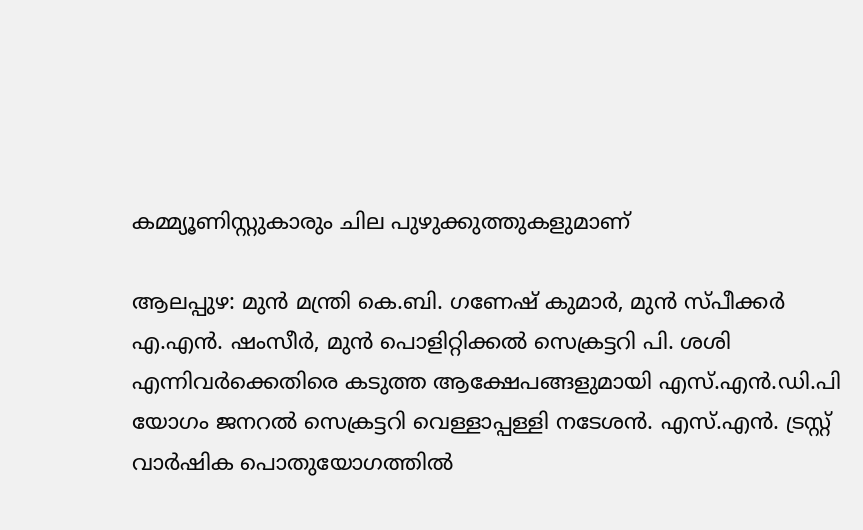കമ്മ്യൂണിസ്റ്റുകാരും ചില പുഴുക്കുത്തുകളുമാണ്

ആലപ്പുഴ: മുൻ മന്ത്രി കെ.ബി. ഗണേഷ് കുമാർ, മുൻ സ്പീക്കർ എ.എൻ. ഷംസീർ, മുൻ പൊളിറ്റിക്കൽ സെക്രട്ടറി പി. ശശി എന്നിവർക്കെതിരെ കടുത്ത ആക്ഷേപങ്ങളുമായി എസ്.എൻ.ഡി.പി യോഗം ജനറൽ സെക്രട്ടറി വെള്ളാപ്പള്ളി നടേശൻ. എസ്.എൻ. ട്രസ്റ്റ് വാർഷിക പൊതുയോഗത്തിൽ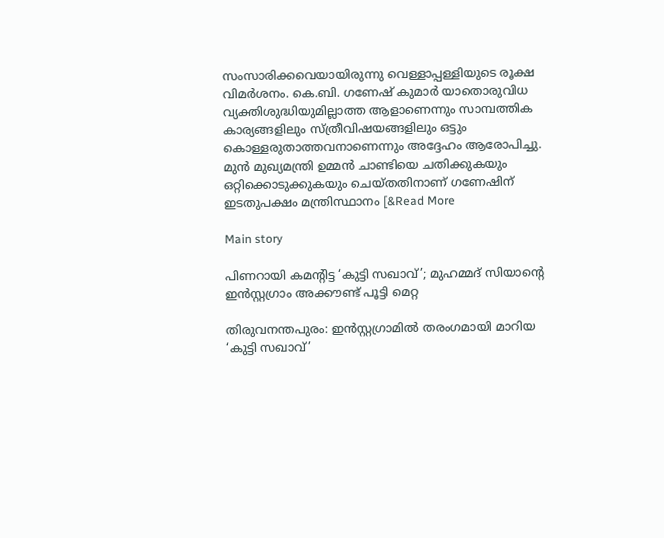സംസാരിക്കവെയായിരുന്നു വെള്ളാപ്പള്ളിയുടെ രൂക്ഷ വിമർശനം. കെ.ബി. ഗണേഷ് കുമാർ യാതൊരുവിധ വ്യക്തിശുദ്ധിയുമില്ലാത്ത ആളാണെന്നും സാമ്പത്തിക കാര്യങ്ങളിലും സ്ത്രീവിഷയങ്ങളിലും ഒട്ടും കൊള്ളരുതാത്തവനാണെന്നും അദ്ദേഹം ആരോപിച്ചു. മുൻ മുഖ്യമന്ത്രി ഉമ്മൻ ചാണ്ടിയെ ചതിക്കുകയും ഒറ്റിക്കൊടുക്കുകയും ചെയ്തതിനാണ് ഗണേഷിന് ഇടതുപക്ഷം മന്ത്രിസ്ഥാനം [&Read More

Main story

പിണറായി കമന്റിട്ട ‘കുട്ടി സഖാവ്’; മുഹമ്മദ് സിയാന്റെ ഇൻസ്റ്റഗ്രാം അക്കൗണ്ട് പൂട്ടി മെറ്റ

തിരുവനന്തപുരം: ഇൻസ്റ്റഗ്രാമിൽ തരംഗമായി മാറിയ ‘കുട്ടി സഖാവ്’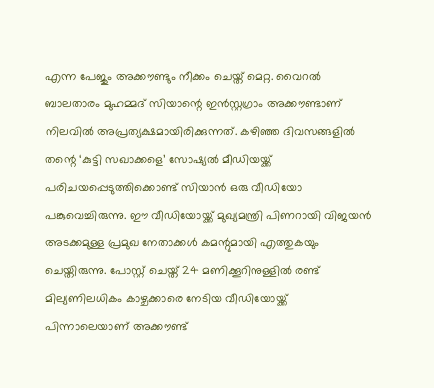എന്ന പേജും അക്കൗണ്ടും നീക്കം ചെയ്ത് മെറ്റ. വൈറൽ ബാലതാരം മുഹമ്മദ് സിയാന്റെ ഇൻസ്റ്റഗ്രാം അക്കൗണ്ടാണ് നിലവിൽ അപ്രത്യക്ഷമായിരിക്കുന്നത്. കഴിഞ്ഞ ദിവസങ്ങളിൽ തന്റെ ‘കുട്ടി സഖാക്കളെ’ സോഷ്യൽ മീഡിയയ്ക്ക് പരിചയപ്പെടുത്തിക്കൊണ്ട് സിയാൻ ഒരു വീഡിയോ പങ്കുവെച്ചിരുന്നു. ഈ വീഡിയോയ്ക്ക് മുഖ്യമന്ത്രി പിണറായി വിജയൻ അടക്കമുള്ള പ്രമുഖ നേതാക്കൾ കമന്റുമായി എത്തുകയും ചെയ്തിരുന്നു. പോസ്റ്റ് ചെയ്ത് 24 മണിക്കൂറിനുള്ളിൽ രണ്ട് മില്യണിലധികം കാഴ്ചക്കാരെ നേടിയ വീഡിയോയ്ക്ക് പിന്നാലെയാണ് അക്കൗണ്ട്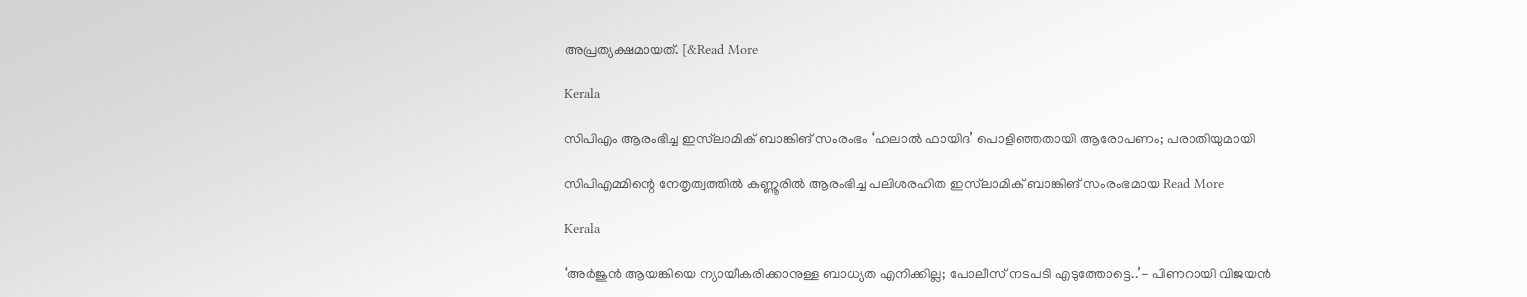അപ്രത്യക്ഷമായത്. [&Read More

Kerala

സിപിഎം ആരംഭിച്ച ഇസ്‌ലാമിക് ബാങ്കിങ് സംരംഭം ‘ഹലാൽ ഫായിദ’ പൊളിഞ്ഞതായി ആരോപണം; പരാതിയുമായി

സിപിഎമ്മിന്റെ നേതൃത്വത്തിൽ കണ്ണൂരിൽ ആരംഭിച്ച പലിശരഹിത ഇസ്‌ലാമിക് ബാങ്കിങ് സംരംഭമായ Read More

Kerala

‘അര്‍ജുന്‍ ആയങ്കിയെ ന്യായീകരിക്കാനുള്ള ബാധ്യത എനിക്കില്ല; പോലീസ് നടപടി എടുത്തോട്ടെ..’- പിണറായി വിജയൻ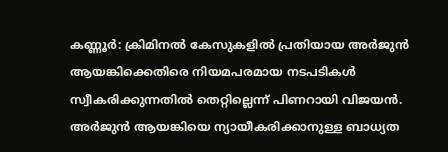കണ്ണൂർ: ക്രിമിനൽ കേസുകളിൽ പ്രതിയായ അർജുൻ ആയങ്കിക്കെതിരെ നിയമപരമായ നടപടികൾ സ്വീകരിക്കുന്നതിൽ തെറ്റില്ലെന്ന് പിണറായി വിജയൻ. അർജുൻ ആയങ്കിയെ ന്യായീകരിക്കാനുള്ള ബാധ്യത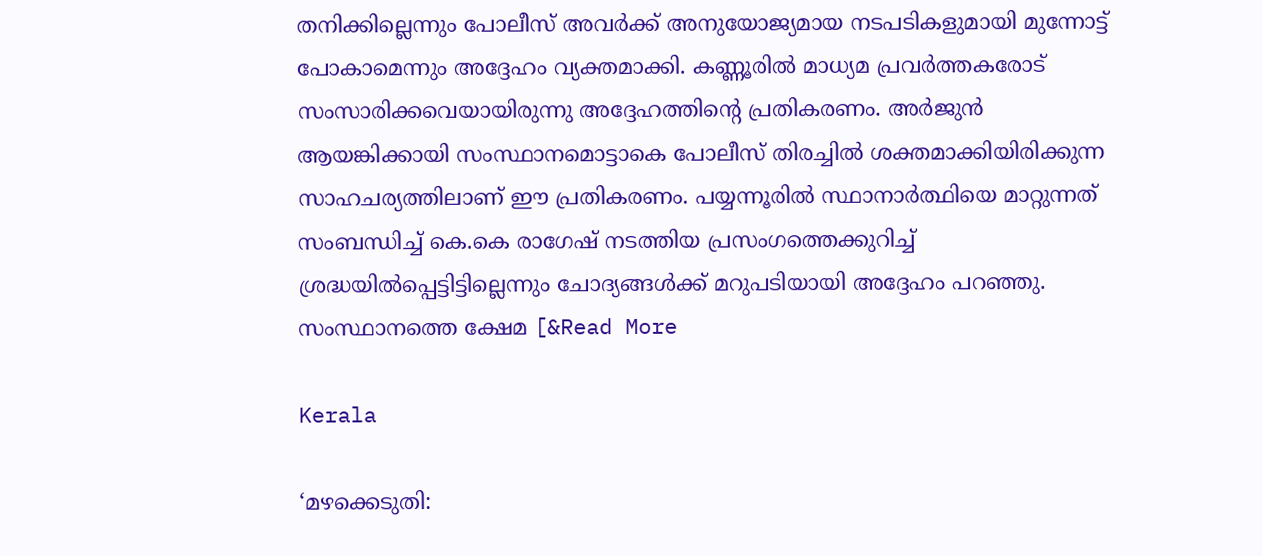തനിക്കില്ലെന്നും പോലീസ് അവർക്ക് അനുയോജ്യമായ നടപടികളുമായി മുന്നോട്ട് പോകാമെന്നും അദ്ദേഹം വ്യക്തമാക്കി. കണ്ണൂരിൽ മാധ്യമ പ്രവർത്തകരോട് സംസാരിക്കവെയായിരുന്നു അദ്ദേഹത്തിന്റെ പ്രതികരണം. അർജുൻ ആയങ്കിക്കായി സംസ്ഥാനമൊട്ടാകെ പോലീസ് തിരച്ചിൽ ശക്തമാക്കിയിരിക്കുന്ന സാഹചര്യത്തിലാണ് ഈ പ്രതികരണം. പയ്യന്നൂരിൽ സ്ഥാനാർത്ഥിയെ മാറ്റുന്നത് സംബന്ധിച്ച് കെ.കെ രാഗേഷ് നടത്തിയ പ്രസംഗത്തെക്കുറിച്ച് ശ്രദ്ധയിൽപ്പെട്ടിട്ടില്ലെന്നും ചോദ്യങ്ങൾക്ക് മറുപടിയായി അദ്ദേഹം പറഞ്ഞു. സംസ്ഥാനത്തെ ക്ഷേമ [&Read More

Kerala

‘മഴക്കെടുതി: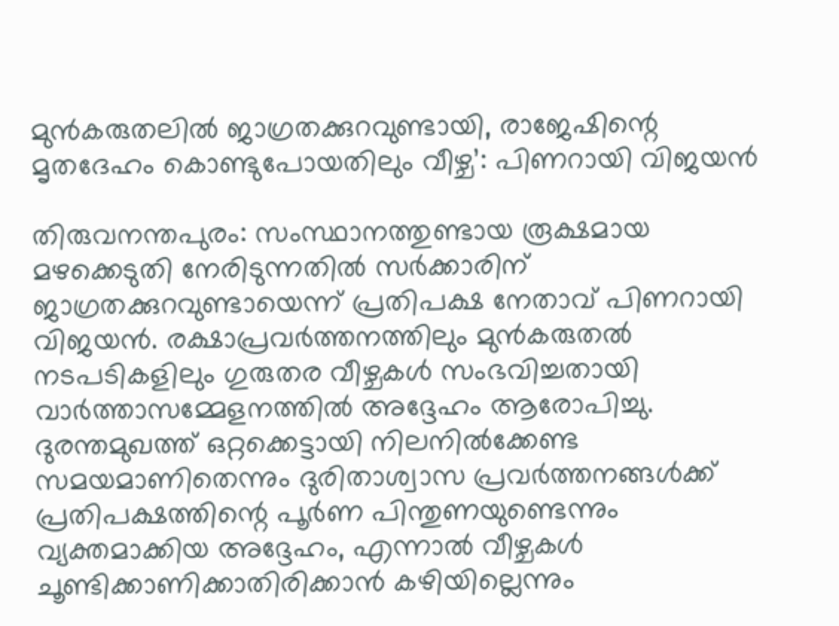മുൻകരുതലിൽ ജാഗ്രതക്കുറവുണ്ടായി, രാജേഷിന്റെ മൃതദേഹം കൊണ്ടുപോയതിലും വീഴ്ച’: പിണറായി വിജയൻ

തിരുവനന്തപുരം: സംസ്ഥാനത്തുണ്ടായ രൂക്ഷമായ മഴക്കെടുതി നേരിടുന്നതിൽ സർക്കാരിന് ജാഗ്രതക്കുറവുണ്ടായെന്ന് പ്രതിപക്ഷ നേതാവ് പിണറായി വിജയൻ. രക്ഷാപ്രവർത്തനത്തിലും മുൻകരുതൽ നടപടികളിലും ഗുരുതര വീഴ്ചകൾ സംഭവിച്ചതായി വാർത്താസമ്മേളനത്തിൽ അദ്ദേഹം ആരോപിച്ചു. ദുരന്തമുഖത്ത് ഒറ്റക്കെട്ടായി നിലനിൽക്കേണ്ട സമയമാണിതെന്നും ദുരിതാശ്വാസ പ്രവർത്തനങ്ങൾക്ക് പ്രതിപക്ഷത്തിന്റെ പൂർണ പിന്തുണയുണ്ടെന്നും വ്യക്തമാക്കിയ അദ്ദേഹം, എന്നാൽ വീഴ്ചകൾ ചൂണ്ടിക്കാണിക്കാതിരിക്കാൻ കഴിയില്ലെന്നും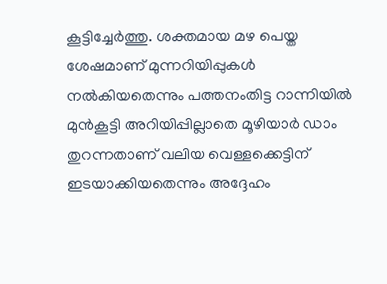കൂട്ടിച്ചേർത്തു. ശക്തമായ മഴ പെയ്ത ശേഷമാണ് മുന്നറിയിപ്പുകൾ നൽകിയതെന്നും പത്തനംതിട്ട റാന്നിയിൽ മുൻകൂട്ടി അറിയിപ്പില്ലാതെ മൂഴിയാർ ഡാം തുറന്നതാണ് വലിയ വെള്ളക്കെട്ടിന് ഇടയാക്കിയതെന്നും അദ്ദേഹം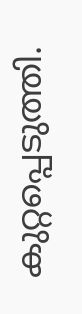കുറ്റപ്പെടുത്തി.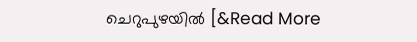ചെറുപുഴയിൽ [&Read More